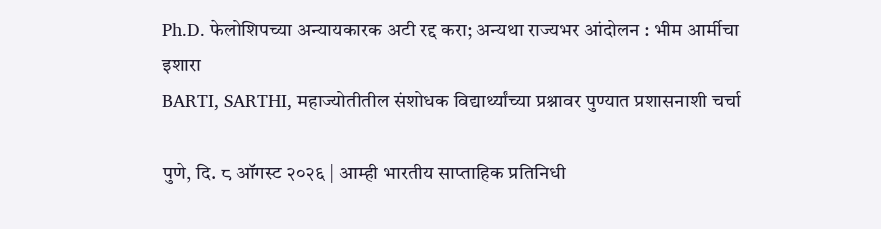Ph.D. फेलोशिपच्या अन्यायकारक अटी रद्द करा; अन्यथा राज्यभर आंदोलन : भीम आर्मीचा इशारा
BARTI, SARTHI, महाज्योतीतील संशोधक विद्यार्थ्यांच्या प्रश्नावर पुण्यात प्रशासनाशी चर्चा

पुणे, दि. ८ ऑगस्ट २०२६ | आम्ही भारतीय साप्ताहिक प्रतिनिधी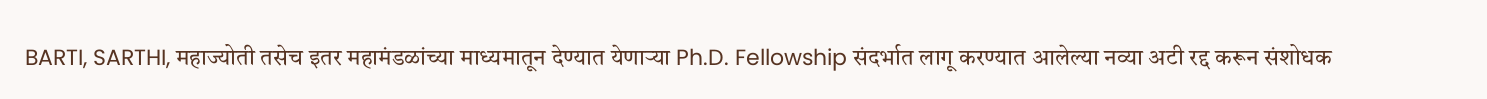BARTI, SARTHI, महाज्योती तसेच इतर महामंडळांच्या माध्यमातून देण्यात येणाऱ्या Ph.D. Fellowship संदर्भात लागू करण्यात आलेल्या नव्या अटी रद्द करून संशोधक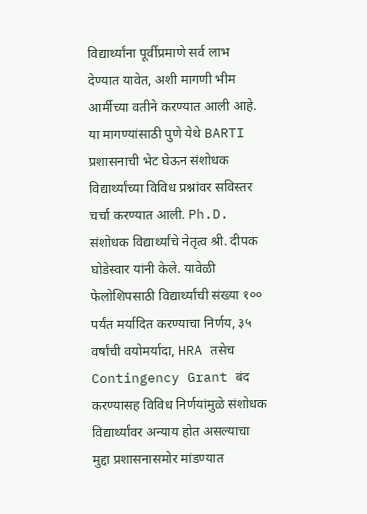विद्यार्थ्यांना पूर्वीप्रमाणे सर्व लाभ देण्यात यावेत, अशी मागणी भीम आर्मीच्या वतीने करण्यात आली आहे. या मागण्यांसाठी पुणे येथे BARTI प्रशासनाची भेट घेऊन संशोधक विद्यार्थ्यांच्या विविध प्रश्नांवर सविस्तर चर्चा करण्यात आली. Ph.D. संशोधक विद्यार्थ्यांचे नेतृत्व श्री. दीपक घोडेस्वार यांनी केले. यावेळी फेलोशिपसाठी विद्यार्थ्यांची संख्या १०० पर्यंत मर्यादित करण्याचा निर्णय, ३५ वर्षांची वयोमर्यादा, HRA तसेच Contingency Grant बंद करण्यासह विविध निर्णयांमुळे संशोधक विद्यार्थ्यांवर अन्याय होत असल्याचा मुद्दा प्रशासनासमोर मांडण्यात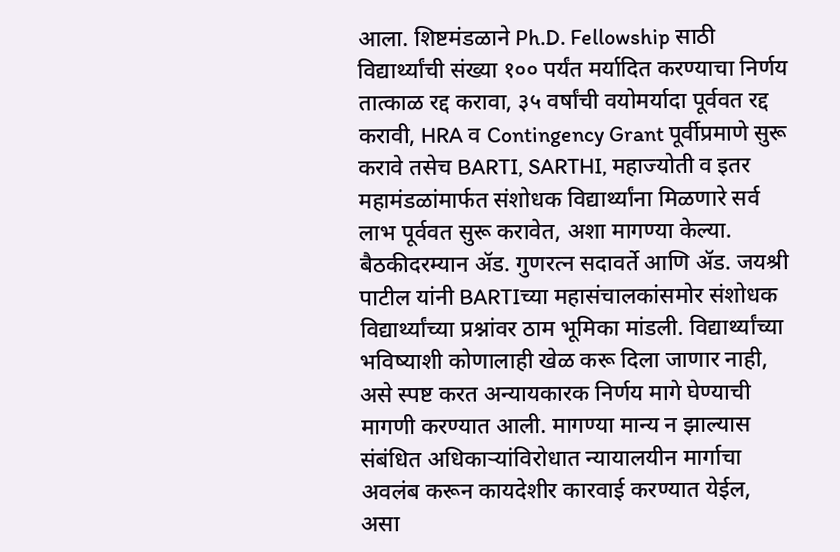आला. शिष्टमंडळाने Ph.D. Fellowship साठी विद्यार्थ्यांची संख्या १०० पर्यंत मर्यादित करण्याचा निर्णय तात्काळ रद्द करावा, ३५ वर्षांची वयोमर्यादा पूर्ववत रद्द करावी, HRA व Contingency Grant पूर्वीप्रमाणे सुरू करावे तसेच BARTI, SARTHI, महाज्योती व इतर महामंडळांमार्फत संशोधक विद्यार्थ्यांना मिळणारे सर्व लाभ पूर्ववत सुरू करावेत, अशा मागण्या केल्या. बैठकीदरम्यान ॲड. गुणरत्न सदावर्ते आणि ॲड. जयश्री पाटील यांनी BARTIच्या महासंचालकांसमोर संशोधक विद्यार्थ्यांच्या प्रश्नांवर ठाम भूमिका मांडली. विद्यार्थ्यांच्या भविष्याशी कोणालाही खेळ करू दिला जाणार नाही, असे स्पष्ट करत अन्यायकारक निर्णय मागे घेण्याची मागणी करण्यात आली. मागण्या मान्य न झाल्यास संबंधित अधिकाऱ्यांविरोधात न्यायालयीन मार्गाचा अवलंब करून कायदेशीर कारवाई करण्यात येईल, असा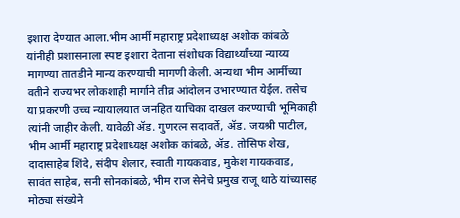इशारा देण्यात आला.भीम आर्मी महाराष्ट्र प्रदेशाध्यक्ष अशोक कांबळे यांनीही प्रशासनाला स्पष्ट इशारा देताना संशोधक विद्यार्थ्यांच्या न्याय्य मागण्या तातडीने मान्य करण्याची मागणी केली. अन्यथा भीम आर्मीच्या वतीने राज्यभर लोकशाही मार्गाने तीव्र आंदोलन उभारण्यात येईल. तसेच या प्रकरणी उच्च न्यायालयात जनहित याचिका दाखल करण्याची भूमिकाही त्यांनी जाहीर केली. यावेळी ॲड. गुणरत्न सदावर्ते, ॲड. जयश्री पाटील, भीम आर्मी महाराष्ट्र प्रदेशाध्यक्ष अशोक कांबळे, ॲड. तोसिफ शेख, दादासाहेब शिंदे, संदीप शेलार, स्वाती गायकवाड, मुकेश गायकवाड, सावंत साहेब, सनी सोनकांबळे, भीम राज सेनेचे प्रमुख राजू थाठे यांच्यासह मोठ्या संख्येने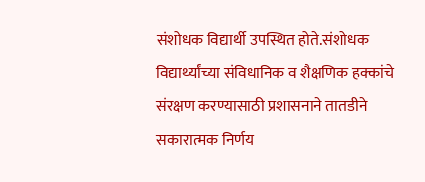संशोधक विद्यार्थी उपस्थित होते.संशोधक विद्यार्थ्यांच्या संविधानिक व शैक्षणिक हक्कांचे संरक्षण करण्यासाठी प्रशासनाने तातडीने सकारात्मक निर्णय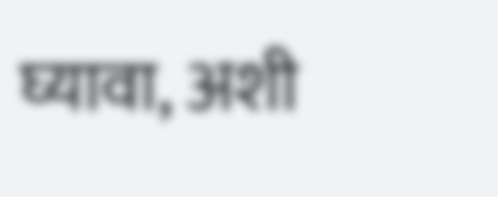घ्यावा, अशी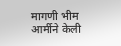मागणी भीम आर्मीने केली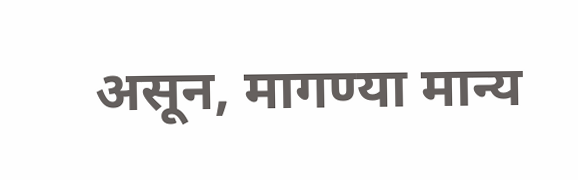असून, मागण्या मान्य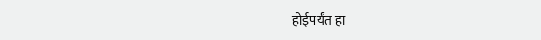होईपर्यंत हा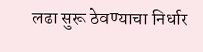लढा सुरू ठेवण्याचा निर्धार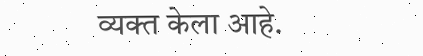व्यक्त केला आहे.